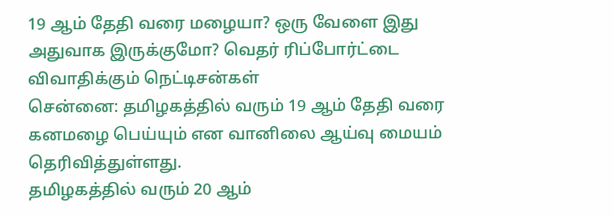19 ஆம் தேதி வரை மழையா? ஒரு வேளை இது அதுவாக இருக்குமோ? வெதர் ரிப்போர்ட்டை விவாதிக்கும் நெட்டிசன்கள்
சென்னை: தமிழகத்தில் வரும் 19 ஆம் தேதி வரை கனமழை பெய்யும் என வானிலை ஆய்வு மையம் தெரிவித்துள்ளது.
தமிழகத்தில் வரும் 20 ஆம்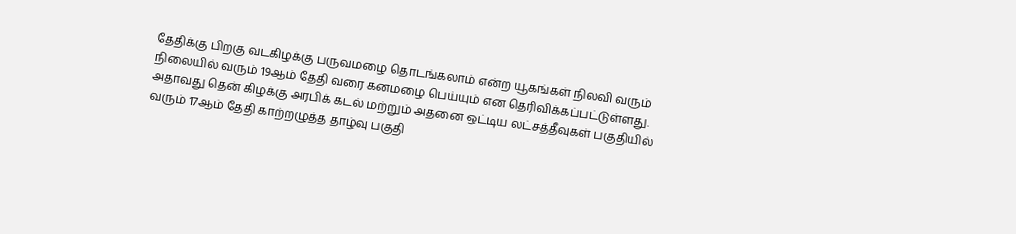தேதிக்கு பிறகு வடகிழக்கு பருவமழை தொடங்கலாம் என்ற யூகங்கள் நிலவி வரும் நிலையில் வரும் 19ஆம் தேதி வரை கனமழை பெய்யும் என தெரிவிக்கப்பட்டுள்ளது. அதாவது தென் கிழக்கு அரபிக் கடல் மற்றும் அதனை ஒட்டிய லட்சத்தீவுகள் பகுதியில் வரும் 17ஆம் தேதி காற்றழுத்த தாழ்வு பகுதி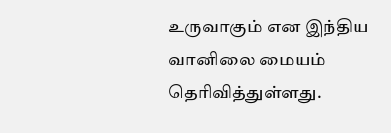உருவாகும் என இந்திய வானிலை மையம் தெரிவித்துள்ளது.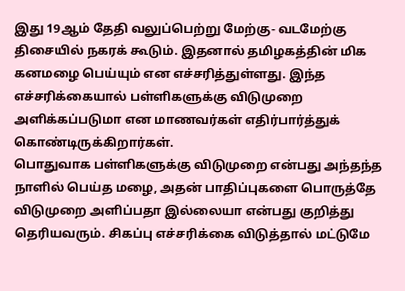இது 19ஆம் தேதி வலுப்பெற்று மேற்கு- வடமேற்கு திசையில் நகரக் கூடும். இதனால் தமிழகத்தின் மிக கனமழை பெய்யும் என எச்சரித்துள்ளது. இந்த எச்சரிக்கையால் பள்ளிகளுக்கு விடுமுறை அளிக்கப்படுமா என மாணவர்கள் எதிர்பார்த்துக் கொண்டிருக்கிறார்கள்.
பொதுவாக பள்ளிகளுக்கு விடுமுறை என்பது அந்தந்த நாளில் பெய்த மழை, அதன் பாதிப்புகளை பொருத்தே விடுமுறை அளிப்பதா இல்லையா என்பது குறித்து தெரியவரும். சிகப்பு எச்சரிக்கை விடுத்தால் மட்டுமே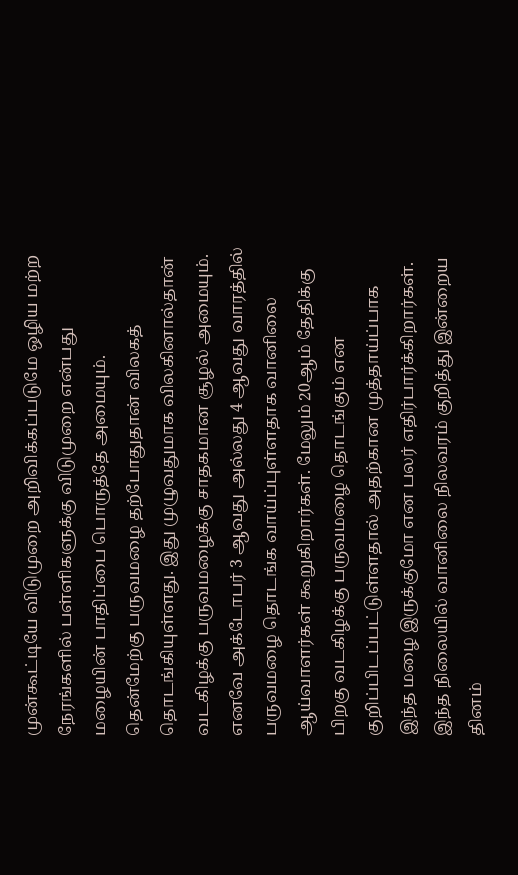முன்கூட்டியே விடுமுறை அறிவிக்கப்படுமே ஒழிய மற்ற நேரங்களில் பள்ளிகளுக்கு விடுமுறை என்பது மழையின் பாதிப்பை பொருத்தே அமையும்.
தென்மேற்கு பருவமழை தற்போதுதான் விலகத் தொடங்கியுள்ளது. இது முழுவதுமாக விலகினால்தான் வடகிழக்கு பருவமழைக்கு சாதகமான சூழல் அமையும். எனவே அக்டோபர் 3 ஆவது அல்லது 4 ஆவது வாரத்தில் பருவமழை தொடங்க வாய்ப்புள்ளதாக வானிலை ஆய்வாளர்கள் கூறுகிறார்கள். மேலும் 20ஆம் தேதிக்கு பிறகு வடகிழக்கு பருவமழை தொடங்கும் என குறிப்பிடப்பட்டுள்ளதால் அதற்கான முத்தாய்ப்பாக இந்த மழை இருக்குமோ என பலர் எதிர்பார்க்கிறார்கள்.
இந்த நிலையில் வானிலை நிலவரம் குறித்து இன்றைய தினம்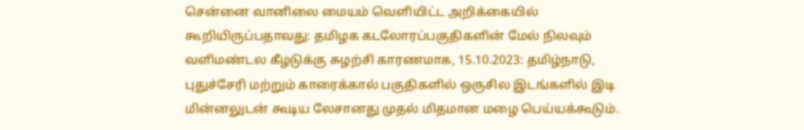சென்னை வானிலை மையம் வெளியிட்ட அறிக்கையில் கூறியிருப்பதாவது: தமிழக கடலோரப்பகுதிகளின் மேல் நிலவும் வளிமண்டல கீழடுக்கு சுழற்சி காரணமாக, 15.10.2023: தமிழ்நாடு, புதுச்சேரி மற்றும் காரைக்கால் பகுதிகளில் ஒருசில இடங்களில் இடி மின்னலுடன் கூடிய லேசானது முதல் மிதமான மழை பெய்யக்கூடும்.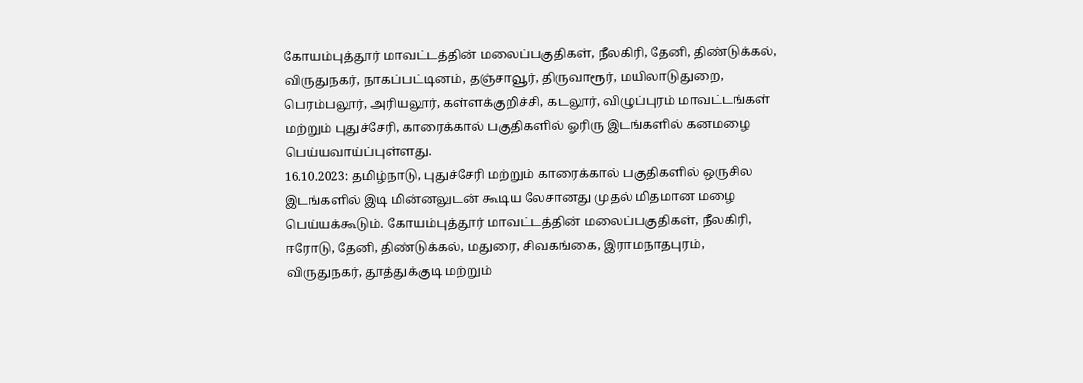கோயம்புத்தூர் மாவட்டத்தின் மலைப்பகுதிகள், நீலகிரி, தேனி, திண்டுக்கல், விருதுநகர், நாகப்பட்டினம், தஞ்சாவூர், திருவாரூர், மயிலாடுதுறை, பெரம்பலூர், அரியலூர், கள்ளக்குறிச்சி, கடலூர், விழுப்புரம் மாவட்டங்கள் மற்றும் புதுச்சேரி, காரைக்கால் பகுதிகளில் ஓரிரு இடங்களில் கனமழை பெய்யவாய்ப்புள்ளது.
16.10.2023: தமிழ்நாடு, புதுச்சேரி மற்றும் காரைக்கால் பகுதிகளில் ஒருசில இடங்களில் இடி மின்னலுடன் கூடிய லேசானது முதல் மிதமான மழை பெய்யக்கூடும். கோயம்புத்தூர் மாவட்டத்தின் மலைப்பகுதிகள், நீலகிரி, ஈரோடு, தேனி, திண்டுக்கல், மதுரை, சிவகங்கை, இராமநாதபுரம், விருதுநகர், தூத்துக்குடி மற்றும்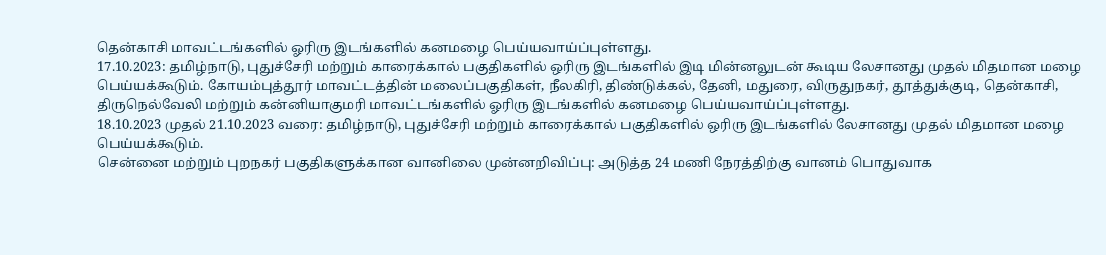தென்காசி மாவட்டங்களில் ஓரிரு இடங்களில் கனமழை பெய்யவாய்ப்புள்ளது.
17.10.2023: தமிழ்நாடு, புதுச்சேரி மற்றும் காரைக்கால் பகுதிகளில் ஒரிரு இடங்களில் இடி மின்னலுடன் கூடிய லேசானது முதல் மிதமான மழை பெய்யக்கூடும். கோயம்புத்தூர் மாவட்டத்தின் மலைப்பகுதிகள், நீலகிரி, திண்டுக்கல், தேனி, மதுரை, விருதுநகர், தூத்துக்குடி, தென்காசி, திருநெல்வேலி மற்றும் கன்னியாகுமரி மாவட்டங்களில் ஓரிரு இடங்களில் கனமழை பெய்யவாய்ப்புள்ளது.
18.10.2023 முதல் 21.10.2023 வரை: தமிழ்நாடு, புதுச்சேரி மற்றும் காரைக்கால் பகுதிகளில் ஒரிரு இடங்களில் லேசானது முதல் மிதமான மழை பெய்யக்கூடும்.
சென்னை மற்றும் புறநகர் பகுதிகளுக்கான வானிலை முன்னறிவிப்பு: அடுத்த 24 மணி நேரத்திற்கு வானம் பொதுவாக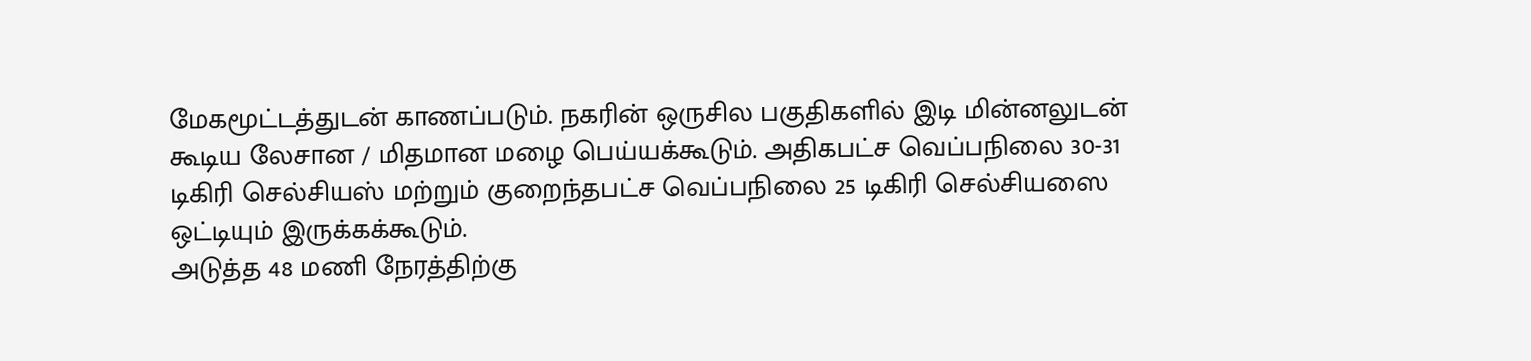மேகமூட்டத்துடன் காணப்படும். நகரின் ஒருசில பகுதிகளில் இடி மின்னலுடன் கூடிய லேசான / மிதமான மழை பெய்யக்கூடும். அதிகபட்ச வெப்பநிலை 30-31 டிகிரி செல்சியஸ் மற்றும் குறைந்தபட்ச வெப்பநிலை 25 டிகிரி செல்சியஸை ஒட்டியும் இருக்கக்கூடும்.
அடுத்த 48 மணி நேரத்திற்கு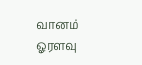வானம் ஓரளவு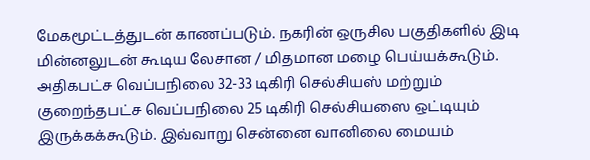மேகமூட்டத்துடன் காணப்படும். நகரின் ஒருசில பகுதிகளில் இடி மின்னலுடன் கூடிய லேசான / மிதமான மழை பெய்யக்கூடும். அதிகபட்ச வெப்பநிலை 32-33 டிகிரி செல்சியஸ் மற்றும் குறைந்தபட்ச வெப்பநிலை 25 டிகிரி செல்சியஸை ஒட்டியும் இருக்கக்கூடும். இவ்வாறு சென்னை வானிலை மையம்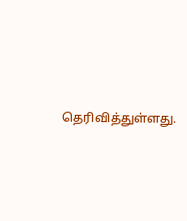தெரிவித்துள்ளது.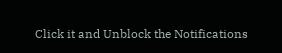Click it and Unblock the Notifications